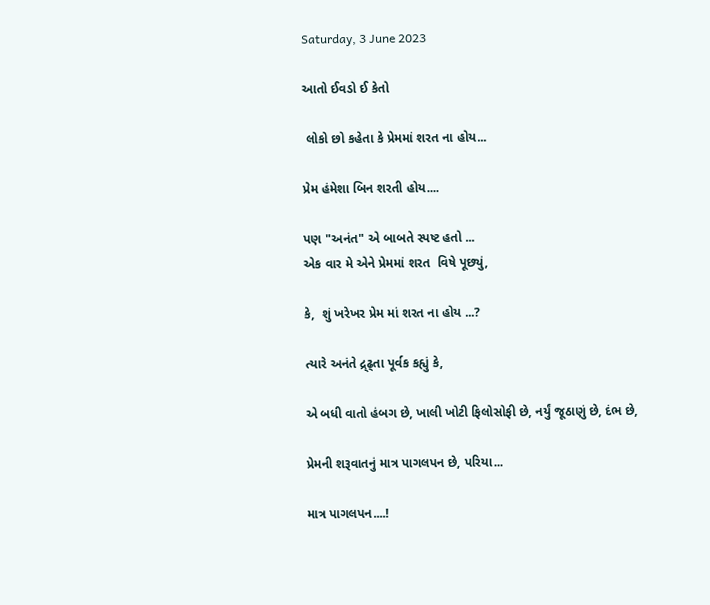Saturday, 3 June 2023

આતો ઈવડો ઈ કેતો

 લોકો છો કહેતા કે પ્રેમમાં શરત ના હોય...

પ્રેમ હંમેશા બિન શરતી હોય....

પણ "અનંત" એ બાબતે સ્પષ્ટ હતો ...                                                                                                      એક વાર મે એને પ્રેમમાં શરત  વિષે પૂછ્યું,

કે,  શું ખરેખર પ્રેમ માં શરત ના હોય ...?

ત્યારે અનંતે દ્ર્ઢ્તા પૂર્વક કહ્યું કે,

એ બધી વાતો હંબગ છે, ખાલી ખોટી ફિલોસોફી છે, નર્યું જૂઠાણું છે, દંભ છે,

પ્રેમની શરૂવાતનું માત્ર પાગલપન છે, પરિયા...

માત્ર પાગલપન....!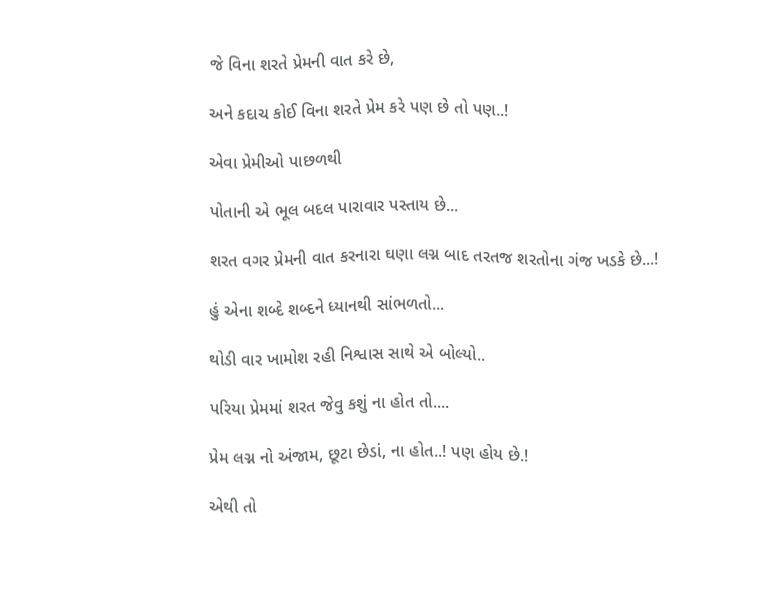જે વિના શરતે પ્રેમની વાત કરે છે,

અને કદાચ કોઈ વિના શરતે પ્રેમ કરે પણ છે તો પણ..!

એવા પ્રેમીઓ પાછળથી

પોતાની એ ભૂલ બદલ પારાવાર પસ્તાય છે...

શરત વગર પ્રેમની વાત કરનારા ઘણા લગ્ન બાદ તરતજ શરતોના ગંજ ખડકે છે...!

હું એના શબ્દે શબ્દને ધ્યાનથી સાંભળતો...

થોડી વાર ખામોશ રહી નિશ્વાસ સાથે એ બોલ્યો..

પરિયા પ્રેમમાં શરત જેવુ કશું ના હોત તો....

પ્રેમ લગ્ન નો અંજામ, છૂટા છેડાં, ના હોત..! પણ હોય છે.!

એથી તો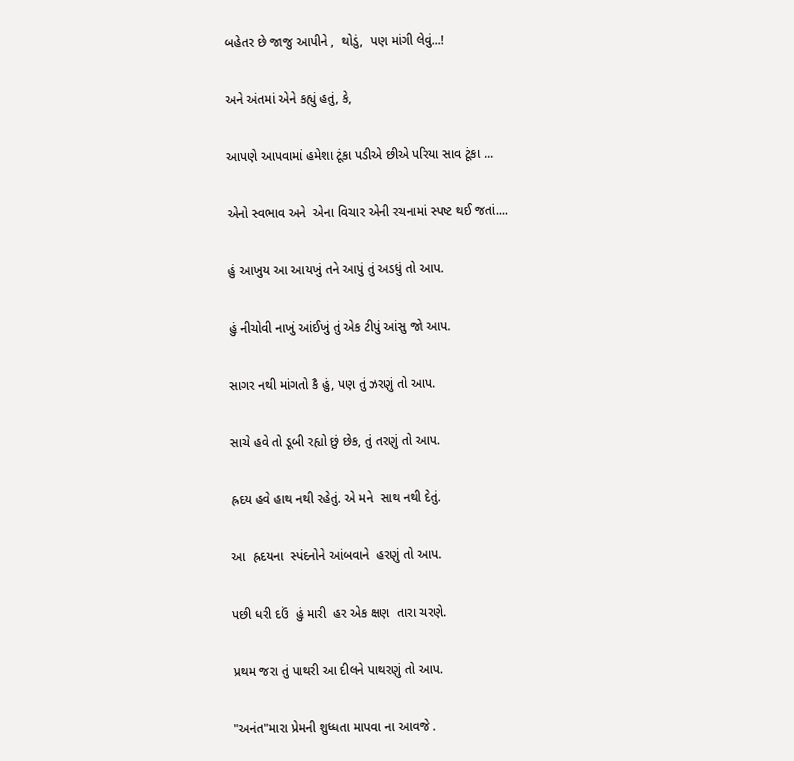બહેતર છે જાજુ આપીને ,  થોડું,  પણ માંગી લેવું...!

અને અંતમાં એને કહ્યું હતું, કે,

આપણે આપવામાં હમેશા ટૂંકા પડીએ છીએ પરિયા સાવ ટૂંકા ...

એનો સ્વભાવ અને  એના વિચાર એની રચનામાં સ્પષ્ટ થઈ જતાં....

હું આખુય આ આયખું તને આપું તું અડધું તો આપ.

હું નીચોવી નાખું આંઈખું તું એક ટીપું આંસુ જો આપ.

સાગર નથી માંગતો કૈ હું, પણ તું ઝરણું તો આપ.

સાચે હવે તો ડૂબી રહ્યો છું છેક, તું તરણું તો આપ.

હ્રદય હવે હાથ નથી રહેતું. એ મને  સાથ નથી દેતું.

આ  હ્રદયના  સ્પંદનોને આંબવાને  હરણું તો આપ.

પછી ધરી દઉં  હું મારી  હર એક ક્ષણ  તારા ચરણે.

પ્રથમ જરા તું પાથરી આ દીલને પાથરણું તો આપ.

"અનંત"મારા પ્રેમની શુધ્ધતા માપવા ના આવજે .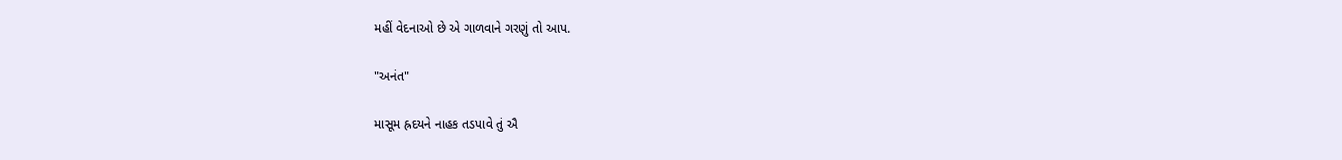મહીં વેદનાઓ છે એ ગાળવાને ગરણું તો આપ.

"અનંત"

માસૂમ હ્રદયને નાહક તડપાવે તું ઐ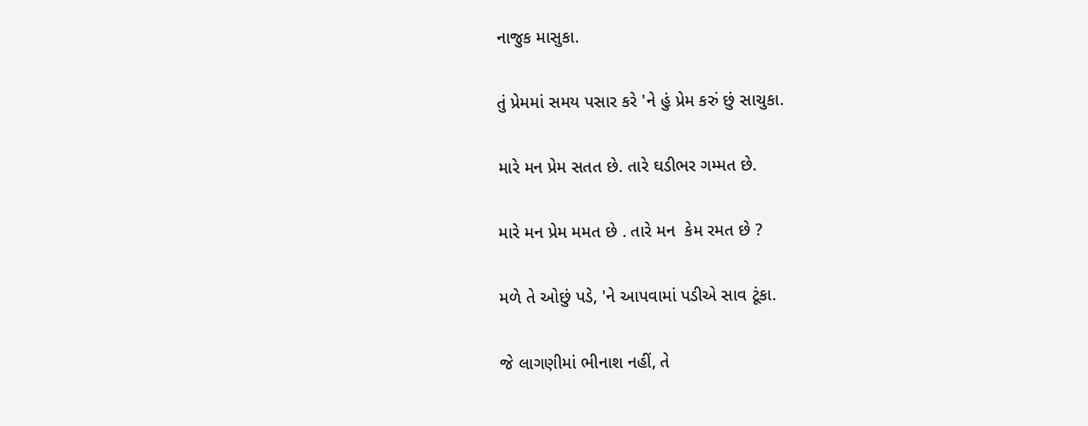નાજુક માસુકા.

તું પ્રેમમાં સમય પસાર કરે 'ને હું પ્રેમ કરું છું સાચુકા.

મારે મન પ્રેમ સતત છે. તારે ઘડીભર ગમ્મત છે.

મારે મન પ્રેમ મમત છે . તારે મન  કેમ રમત છે ?

મળે તે ઓછું પડે, 'ને આપવામાં પડીએ સાવ ટૂંકા.

જે લાગણીમાં ભીનાશ નહીં, તે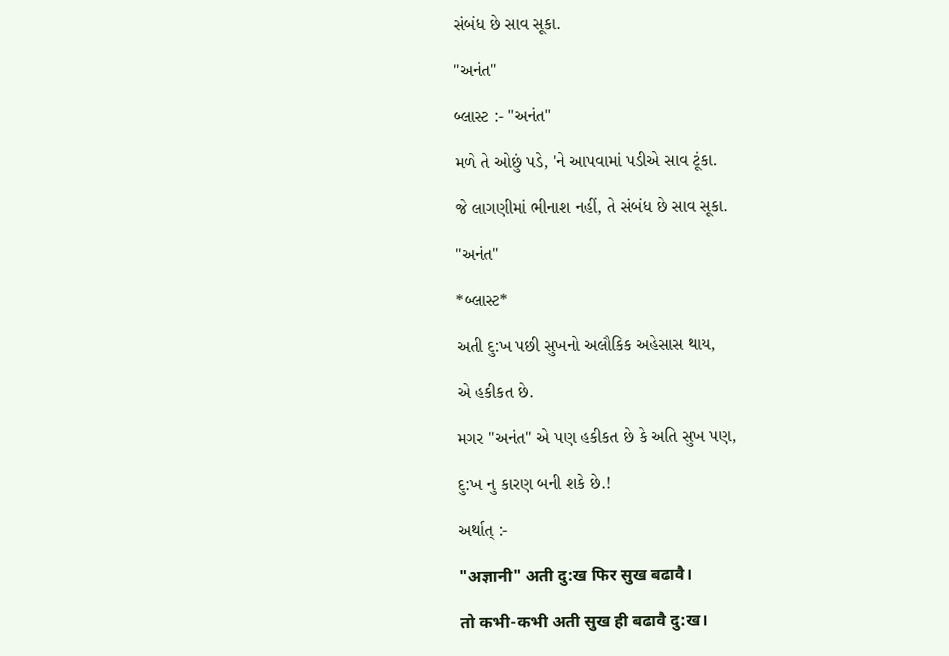સંબંધ છે સાવ સૂકા.

"અનંત"

બ્લાસ્ટ :- "અનંત"

મળે તે ઓછું પડે, 'ને આપવામાં પડીએ સાવ ટૂંકા.

જે લાગણીમાં ભીનાશ નહીં, તે સંબંધ છે સાવ સૂકા.

"અનંત"

*બ્લાસ્ટ*

અતી દુ:ખ પછી સુખનો અલૌકિક અહેસાસ થાય,

એ હકીકત છે.

મગર "અનંત" એ પણ હકીકત છે કે અતિ સુખ પણ,

દુ:ખ નુ કારણ બની શકે છે.!

અર્થાત્ :-

"अज्ञानी" अती दु:ख फिर सुख बढावै।

तो कभी-कभी अती सुख ही बढावै दु:ख।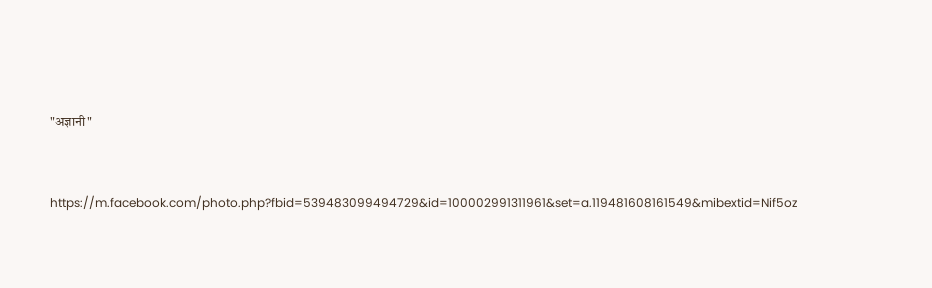"अज्ञानी"



https://m.facebook.com/photo.php?fbid=539483099494729&id=100002991311961&set=a.119481608161549&mibextid=Nif5oz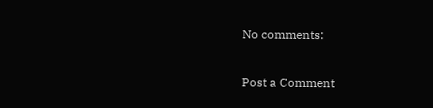No comments:

Post a Comment